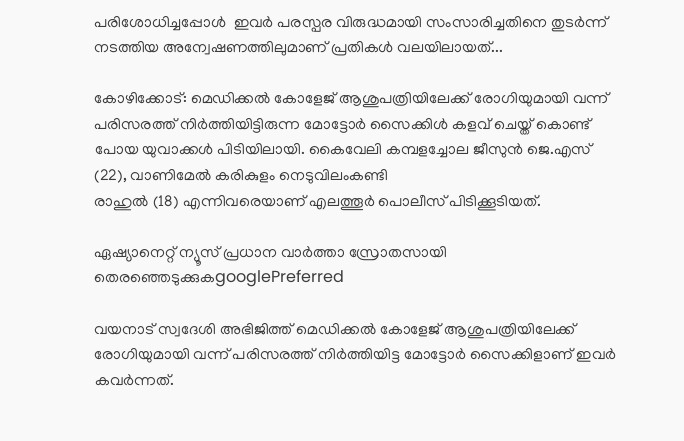പരിശോധിച്ചപ്പോൾ  ഇവർ പരസ്പര വിരുദ്ധമായി സംസാരിച്ചതിനെ തുടർന്ന് നടത്തിയ അന്വേഷണത്തിലുമാണ് പ്രതികൾ വലയിലായത്...

കോഴിക്കോട്: മെഡിക്കൽ കോളേജ് ആശുപത്രിയിലേക്ക് രോഗിയുമായി വന്ന് പരിസരത്ത് നിർത്തിയിട്ടിരുന്ന മോട്ടോർ സൈക്കിൾ കളവ് ചെയ്ത് കൊണ്ട് പോയ യുവാക്കൾ പിടിയിലായി. കൈവേലി കമ്പളച്ചോല ജീസുൻ ജെ.എസ് (22), വാണിമേൽ കരികുളം നെടുവിലംകണ്ടി
രാഹുൽ (18) എന്നിവരെയാണ് എലത്തൂർ പൊലീസ് പിടിക്കൂടിയത്.

ഏഷ്യാനെറ്റ് ന്യൂസ് പ്രധാന വാർത്താ സ്രോതസായി തെരഞ്ഞെടുക്കുകgooglePreferred

വയനാട് സ്വദേശി അഭിജിത്ത് മെഡിക്കൽ കോളേജ് ആശുപത്രിയിലേക്ക് രോഗിയുമായി വന്ന് പരിസരത്ത് നിർത്തിയിട്ട മോട്ടോർ സൈക്കിളാണ് ഇവർ കവർന്നത്.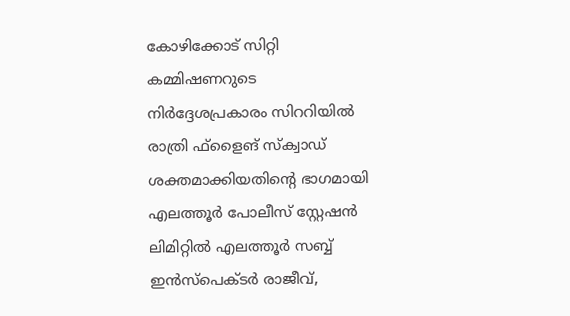കോഴിക്കോട് സിറ്റി കമ്മിഷണറുടെ നിർദ്ദേശപ്രകാരം സിററിയിൽ രാത്രി ഫ്ളൈങ് സ്ക്വാഡ് ശക്തമാക്കിയതിൻ്റെ ഭാഗമായി എലത്തൂർ പോലീസ് സ്റ്റേഷൻ ലിമിറ്റിൽ എലത്തൂർ സബ്ബ് ഇൻസ്പെക്ടർ രാജീവ്,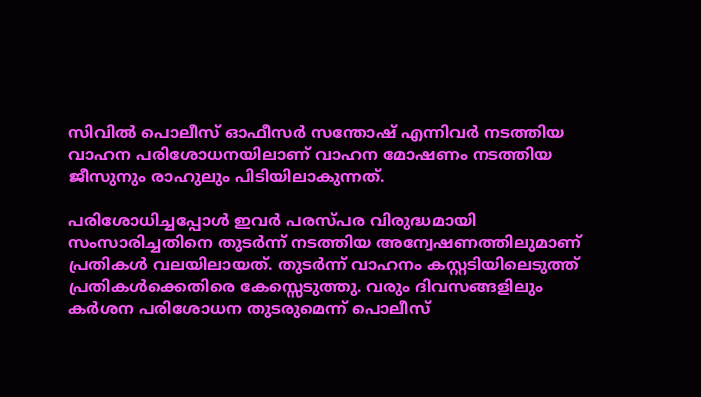സിവിൽ പൊലീസ് ഓഫീസർ സന്തോഷ് എന്നിവർ നടത്തിയ വാഹന പരിശോധനയിലാണ് വാഹന മോഷണം നടത്തിയ ജീസുനും രാഹുലും പിടിയിലാകുന്നത്.

പരിശോധിച്ചപ്പോൾ ഇവർ പരസ്പര വിരുദ്ധമായി സംസാരിച്ചതിനെ തുടർന്ന് നടത്തിയ അന്വേഷണത്തിലുമാണ് പ്രതികൾ വലയിലായത്. തുടർന്ന് വാഹനം കസ്റ്റടിയിലെടുത്ത് പ്രതികൾക്കെതിരെ കേസ്സെടുത്തു. വരും ദിവസങ്ങളിലും കർശന പരിശോധന തുടരുമെന്ന് പൊലീസ്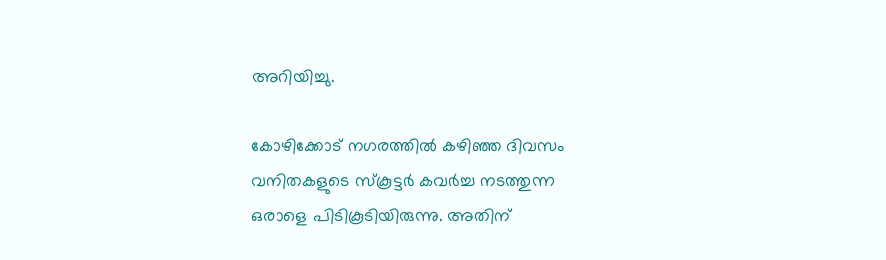അറിയിച്ചു.

കോഴിക്കോട് നഗരത്തിൽ കഴിഞ്ഞ ദിവസം വനിതകളുടെ സ്കൂട്ടർ കവർച്ച നടത്തുന്ന ഒരാളെ പിടികൂടിയിരുന്നു. അതിന്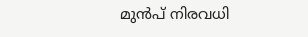മുൻപ് നിരവധി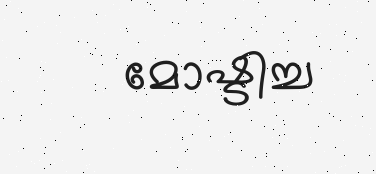മോഷ്ടിച്ച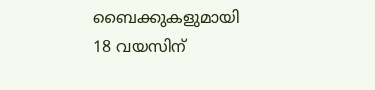ബൈക്കുകളുമായി 18 വയസിന്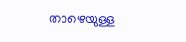താഴെയുള്ള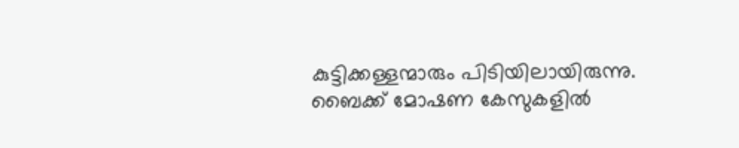കുട്ടിക്കള്ളന്മാരും പിടിയിലായിരുന്നു. ബൈക്ക് മോഷണ കേസുകളിൽ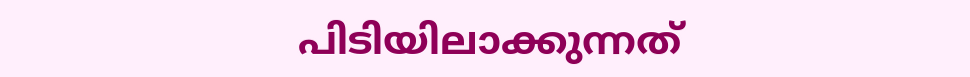പിടിയിലാക്കുന്നത്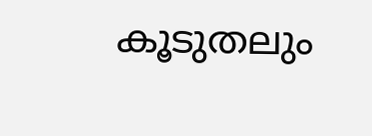കൂടുതലും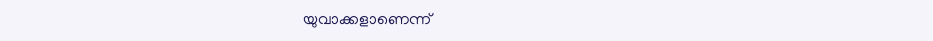യുവാക്കളാണെന്ന്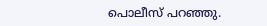പൊലീസ് പറഞ്ഞു.